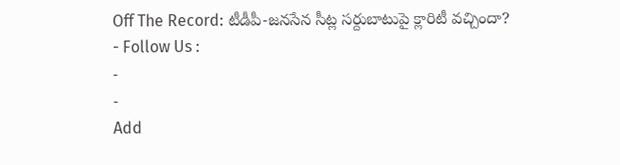Off The Record: టీడీపీ-జనసేన సీట్ల సర్దుబాటుపై క్లారిటీ వచ్చిందా?
- Follow Us :
-
-
Add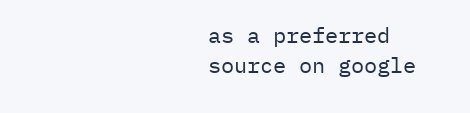as a preferred
source on google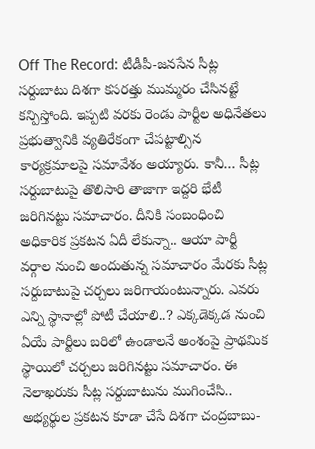Off The Record: టీడీపీ-జనసేన సీట్ల సర్దుబాటు దిశగా కసరత్తు ముమ్మరం చేసినట్టే కన్పిస్తోంది. ఇప్పటి వరకు రెండు పార్టీల అధినేతలు ప్రభుత్వానికి వ్యతిరేకంగా చేపట్టాల్సిన కార్యక్రమాలపై సమావేశం అయ్యారు. కానీ… సీట్ల సర్దుబాటుపై తొలిసారి తాజాగా ఇద్దరి భేటీ జరిగినట్టు సమాచారం. దీనికి సంబంధించి అధికారిక ప్రకటన ఏదీ లేకున్నా.. ఆయా పార్టీ వర్గాల నుంచి అందుతున్న సమాచారం మేరకు సీట్ల సర్దుబాటుపై చర్చలు జరిగాయంటున్నారు. ఎవరు ఎన్ని స్థానాల్లో పోటీ చేయాలి..? ఎక్కడెక్కడ నుంచి ఏయే పార్టీలు బరిలో ఉండాలనే అంశంపై ప్రాథమిక స్థాయిలో చర్చలు జరిగినట్టు సమాచారం. ఈ నెలాఖరుకు సీట్ల సర్దుబాటును ముగించేసి.. అభ్యర్థుల ప్రకటన కూడా చేసే దిశగా చంద్రబాబు-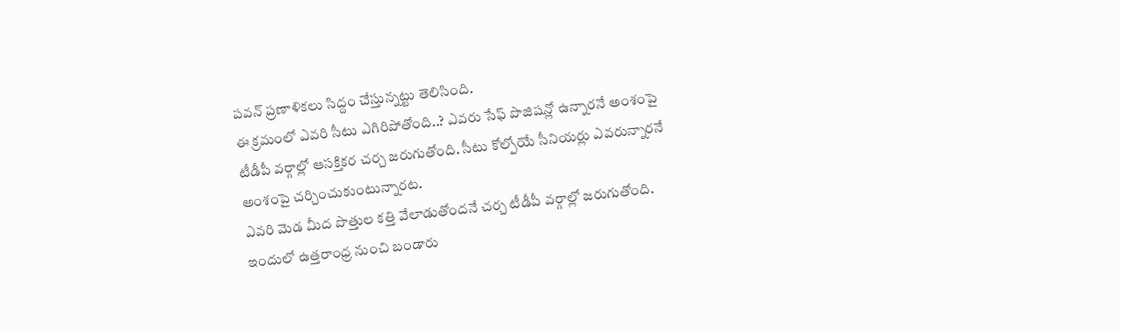పవన్ ప్రణాళికలు సిద్దం చేస్తున్నట్టు తెలిసింది.
ఈ క్రమంలో ఎవరి సీటు ఎగిరిపోతోంది..? ఎవరు సేఫ్ పొజిషన్లో ఉన్నారనే అంశంపై టీడీపీ వర్గాల్లో ఆసక్తికర చర్చ జరుగుతోంది. సీటు కోల్పోయే సీనియర్లు ఎవరున్నారనే అంశంపై చర్చించుకుంటున్నారట.
ఎవరి మెడ మీద పొత్తుల కత్తి వేలాడుతోందనే చర్చ టీడీపీ వర్గాల్లో జరుగుతోంది. ఇందులో ఉత్తరాంధ్ర నుంచి బండారు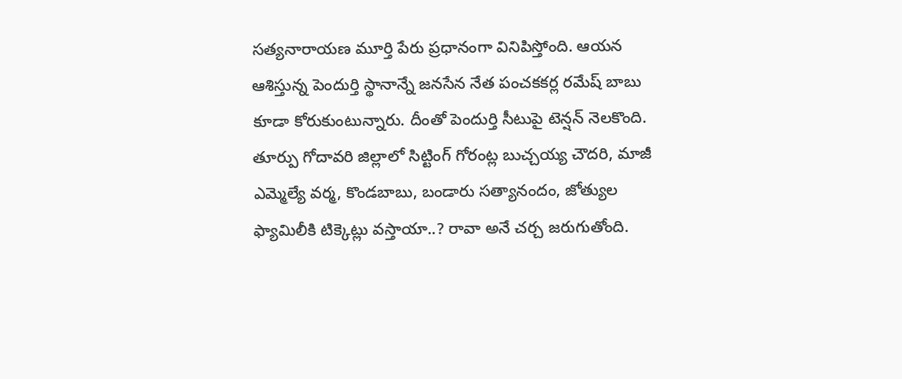సత్యనారాయణ మూర్తి పేరు ప్రధానంగా వినిపిస్తోంది. ఆయన ఆశిస్తున్న పెందుర్తి స్థానాన్నే జనసేన నేత పంచకకర్ల రమేష్ బాబు కూడా కోరుకుంటున్నారు. దీంతో పెందుర్తి సీటుపై టెన్షన్ నెలకొంది. తూర్పు గోదావరి జిల్లాలో సిట్టింగ్ గోరంట్ల బుచ్చయ్య చౌదరి, మాజీ ఎమ్మెల్యే వర్మ, కొండబాబు, బండారు సత్యానందం, జోత్యుల ఫ్యామిలీకి టిక్కెట్లు వస్తాయా..? రావా అనే చర్చ జరుగుతోంది.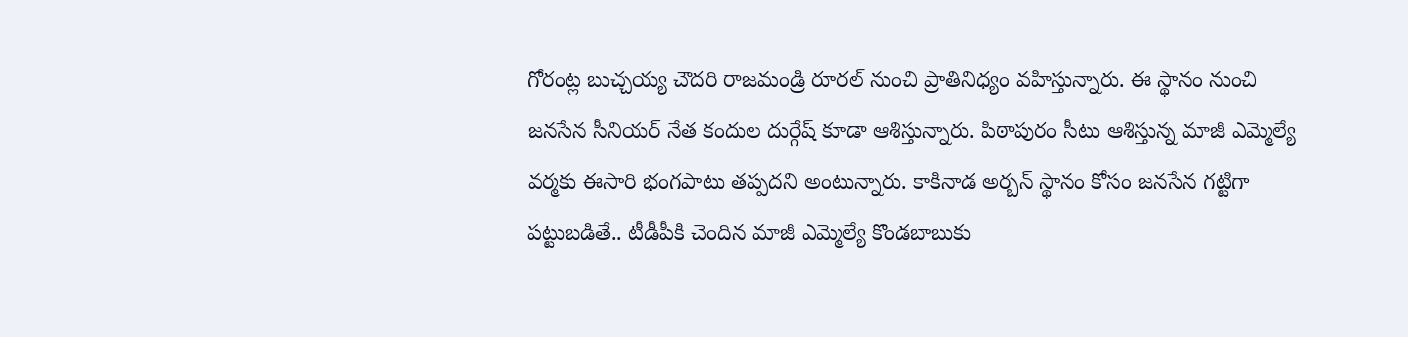గోరంట్ల బుచ్చయ్య చౌదరి రాజమండ్రి రూరల్ నుంచి ప్రాతినిధ్యం వహిస్తున్నారు. ఈ స్థానం నుంచి జనసేన సీనియర్ నేత కందుల దుర్గేష్ కూడా ఆశిస్తున్నారు. పిఠాపురం సీటు ఆశిస్తున్న మాజీ ఎమ్మెల్యే వర్మకు ఈసారి భంగపాటు తప్పదని అంటున్నారు. కాకినాడ అర్బన్ స్థానం కోసం జనసేన గట్టిగా పట్టుబడితే.. టీడీపీకి చెందిన మాజీ ఎమ్మెల్యే కొండబాబుకు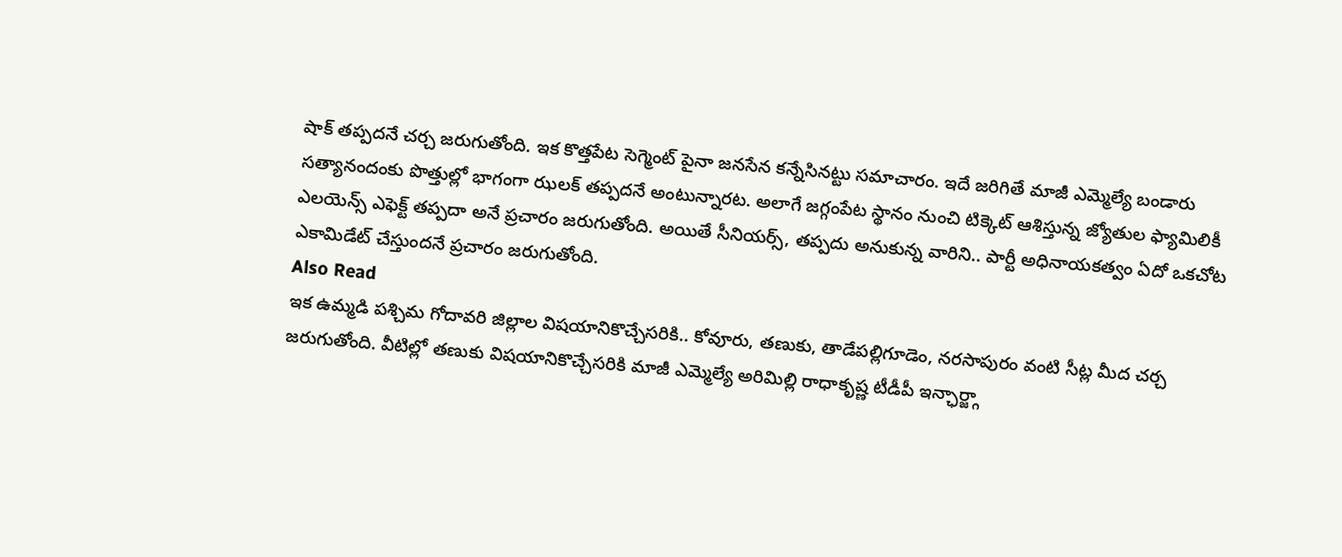షాక్ తప్పదనే చర్చ జరుగుతోంది. ఇక కొత్తపేట సెగ్మెంట్ పైనా జనసేన కన్నేసినట్టు సమాచారం. ఇదే జరిగితే మాజీ ఎమ్మెల్యే బండారు సత్యానందంకు పొత్తుల్లో భాగంగా ఝలక్ తప్పదనే అంటున్నారట. అలాగే జగ్గంపేట స్థానం నుంచి టిక్కెట్ ఆశిస్తున్న జ్యోతుల ఫ్యామిలికీ ఎలయెన్స్ ఎఫెక్ట్ తప్పదా అనే ప్రచారం జరుగుతోంది. అయితే సీనియర్స్, తప్పదు అనుకున్న వారిని.. పార్టీ అధినాయకత్వం ఏదో ఒకచోట ఎకామిడేట్ చేస్తుందనే ప్రచారం జరుగుతోంది.
Also Read
ఇక ఉమ్మడి పశ్చిమ గోదావరి జిల్లాల విషయానికొచ్చేసరికి.. కోవూరు, తణుకు, తాడేపల్లిగూడెం, నరసాపురం వంటి సీట్ల మీద చర్చ జరుగుతోంది. వీటిల్లో తణుకు విషయానికొచ్చేసరికి మాజీ ఎమ్మెల్యే అరిమిల్లి రాధాకృష్ణ టీడీపీ ఇన్ఛార్జ్గా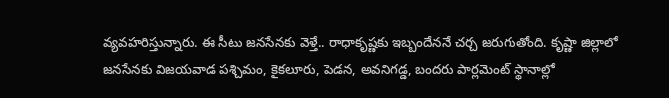వ్యవహరిస్తున్నారు. ఈ సీటు జనసేనకు వెళ్తే.. రాధాకృష్ణకు ఇబ్బందేననే చర్చ జరుగుతోంది. కృష్ణా జిల్లాలో జనసేనకు విజయవాడ పశ్చిమం, కైకలూరు, పెడన, అవనిగడ్డ, బందరు పార్లమెంట్ స్థానాల్లో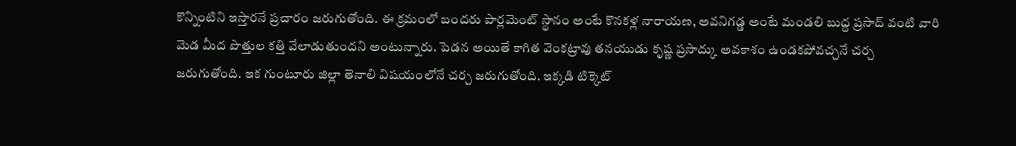కొన్నింటిని ఇస్తారనే ప్రచారం జరుగుతోంది. ఈ క్రమంలో బందరు పార్లమెంట్ స్థానం అంటే కొనకళ్ల నారాయణ, అవనిగడ్డ అంటే మండలి బుద్ద ప్రసాద్ వంటి వారి మెడ మీద పొత్తుల కత్తి వేలాడుతుందని అంటున్నారు. పెడన అయితే కాగిత వెంకట్రావు తనయుడు కృష్ణ ప్రసాద్కు అవకాశం ఉండకపోవచ్చనే చర్చ జరుగుతోంది. ఇక గుంటూరు జిల్లా తెనాలి విషయంలోనే చర్చ జరుగుతోంది. ఇక్కడి టిక్కెట్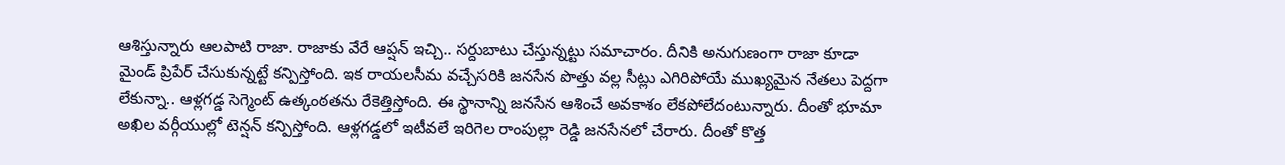ఆశిస్తున్నారు ఆలపాటి రాజా. రాజాకు వేరే ఆప్షన్ ఇచ్చి.. సర్దుబాటు చేస్తున్నట్టు సమాచారం. దీనికి అనుగుణంగా రాజా కూడా మైండ్ ప్రిపేర్ చేసుకున్నట్టే కన్పిస్తోంది. ఇక రాయలసీమ వచ్చేసరికి జనసేన పొత్తు వల్ల సీట్లు ఎగిరిపోయే ముఖ్యమైన నేతలు పెద్దగా లేకున్నా.. ఆళ్లగడ్డ సెగ్మెంట్ ఉత్కంఠతను రేకెత్తిస్తోంది. ఈ స్థానాన్ని జనసేన ఆశించే అవకాశం లేకపోలేదంటున్నారు. దీంతో భూమా అఖిల వర్గీయుల్లో టెన్షన్ కన్పిస్తోంది. ఆళ్లగడ్డలో ఇటీవలే ఇరిగెల రాంపుల్లా రెడ్డి జనసేనలో చేరారు. దీంతో కొత్త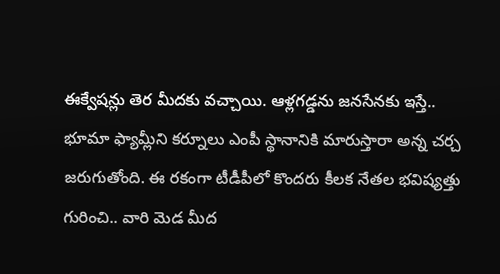ఈక్వేషన్లు తెర మీదకు వచ్చాయి. ఆళ్లగడ్డను జనసేనకు ఇస్తే.. భూమా ఫ్యామ్లీని కర్నూలు ఎంపీ స్థానానికి మారుస్తారా అన్న చర్చ జరుగుతోంది. ఈ రకంగా టీడీపీలో కొందరు కీలక నేతల భవిష్యత్తు గురించి.. వారి మెడ మీద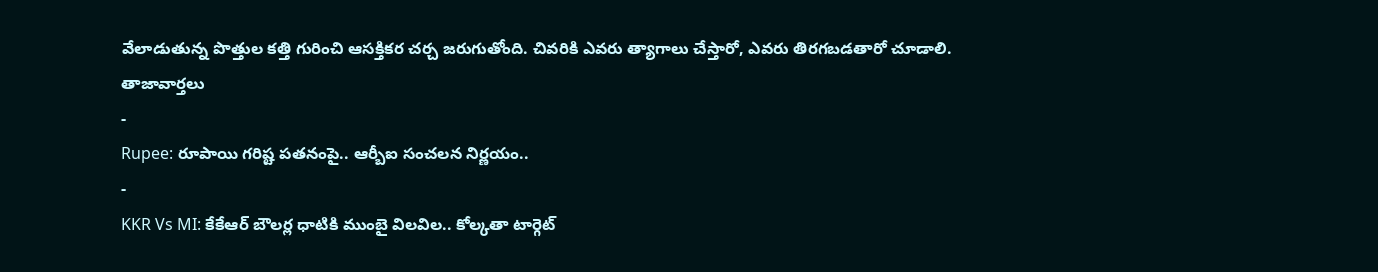వేలాడుతున్న పొత్తుల కత్తి గురించి ఆసక్తికర చర్చ జరుగుతోంది. చివరికి ఎవరు త్యాగాలు చేస్తారో, ఎవరు తిరగబడతారో చూడాలి.
తాజావార్తలు
-
Rupee: రూపాయి గరిష్ట పతనంపై.. ఆర్బీఐ సంచలన నిర్ణయం..
-
KKR Vs MI: కేకేఆర్ బౌలర్ల ధాటికి ముంబై విలవిల.. కోల్కతా టార్గెట్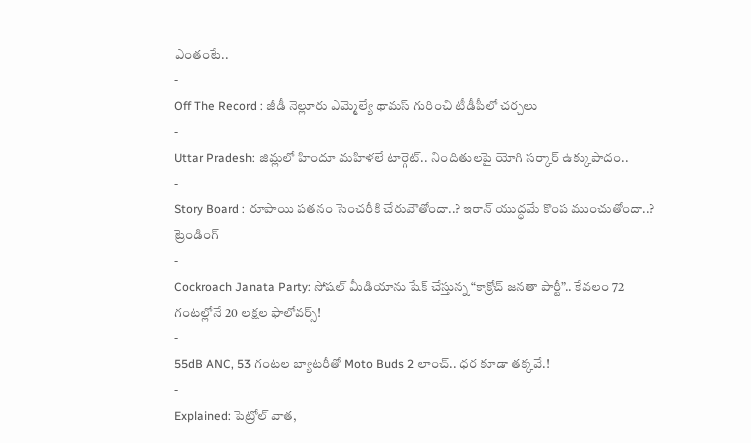ఎంతంటే..
-
Off The Record : జీడీ నెల్లూరు ఎమ్మెల్యే థామస్ గురించి టీడీపీలో చర్చలు
-
Uttar Pradesh: జిమ్లలో హిందూ మహిళలే టార్గెట్.. నిందితులపై యోగి సర్కార్ ఉక్కుపాదం..
-
Story Board : రూపాయి పతనం సెంచరీకి చేరువౌతోందా..? ఇరాన్ యుద్ధమే కొంప ముంచుతోందా..?
ట్రెండింగ్
-
Cockroach Janata Party: సోషల్ మీడియాను షేక్ చేస్తున్న “కాక్రోచ్ జనతా పార్టీ”.. కేవలం 72 గంటల్లోనే 20 లక్షల ఫాలోవర్స్!
-
55dB ANC, 53 గంటల బ్యాటరీతో Moto Buds 2 లాంచ్.. ధర కూడా తక్కవే.!
-
Explained: పెట్రోల్ వాత,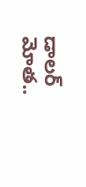డాలర్ మోత..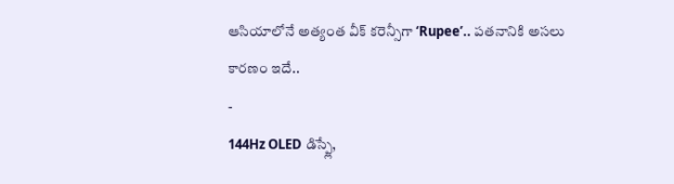ఆసియాలోనే అత్యంత వీక్ కరెన్సీగా ‘Rupee’.. పతనానికి అసలు కారణం ఇదే..
-
144Hz OLED డిస్ప్లే,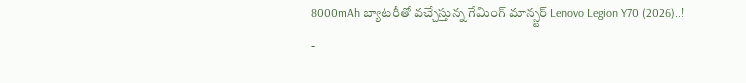8000mAh బ్యాటరీతో వచ్చేస్తున్న గేమింగ్ మాన్స్టర్ Lenovo Legion Y70 (2026)..!
-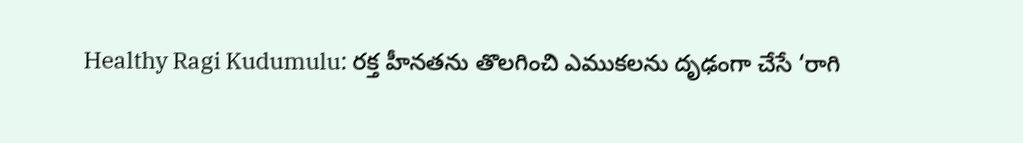Healthy Ragi Kudumulu: రక్త హీనతను తొలగించి ఎముకలను దృఢంగా చేసే ‘రాగి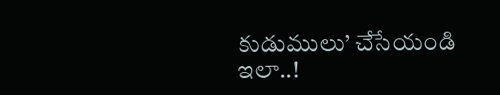కుడుములు’ చేసేయండి ఇలా..!